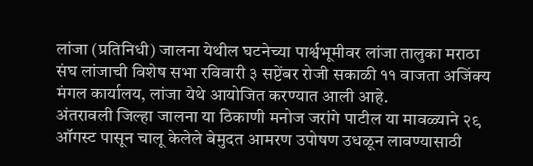लांजा (प्रतिनिधी) जालना येथील घटनेच्या पार्श्वभूमीवर लांजा तालुका मराठा संघ लांजाची विशेष सभा रविवारी ३ सप्टेंबर रोजी सकाळी ११ वाजता अजिंक्य मंगल कार्यालय, लांजा येथे आयोजित करण्यात आली आहे.
अंतरावली जिल्हा जालना या ठिकाणी मनोज जरांगे पाटील या मावळ्याने २९ ऑगस्ट पासून चालू केलेले बेमुदत आमरण उपोषण उधळून लावण्यासाठी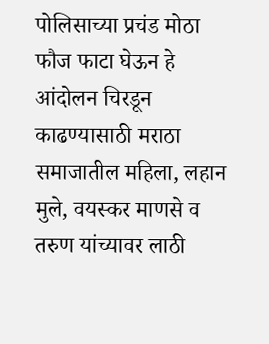पोलिसाच्या प्रचंड मोठा फौज फाटा घेऊन हे आंदोलन चिरडून काढण्यासाठी मराठा समाजातील महिला, लहान मुले, वयस्कर माणसे व तरुण यांच्यावर लाठी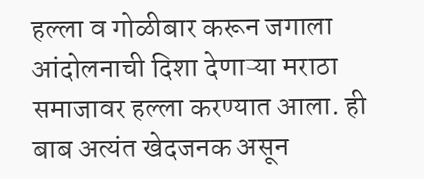हल्ला व गोळीबार करून जगाला आंदोलनाची दिशा देणाऱ्या मराठा समाजावर हल्ला करण्यात आला. ही बाब अत्यंत खेदजनक असून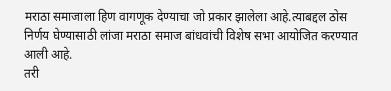मराठा समाजाला हिण वागणूक देण्याचा जो प्रकार झालेला आहे.त्याबद्दल ठोस निर्णय घेण्यासाठी लांजा मराठा समाज बांधवांची विशेष सभा आयोजित करण्यात आली आहे.
तरी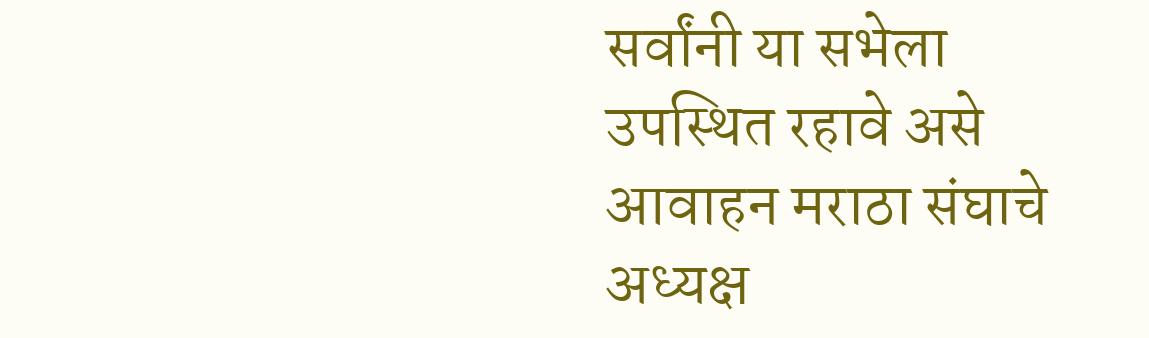सर्वांनी या सभेला उपस्थित रहावे असे आवाहन मराठा संघाचे अध्यक्ष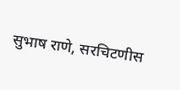सुभाष राणे, सरचिटणीस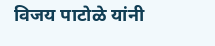विजय पाटोळे यांनी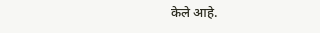केले आहे.